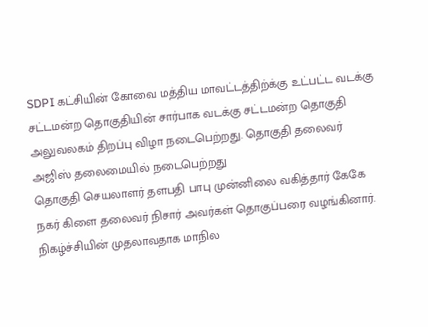SDPI கட்சியின் கோவை மத்திய மாவட்டத்திற்க்கு உட்பட்ட வடக்கு சட்டமன்ற தொகுதியின் சார்பாக வடக்கு சட்டமன்ற தொகுதி அலுவலகம் திறப்பு விழா நடைபெற்றது. தொகுதி தலைவர் அஜிஸ் தலைமையில் நடைபெற்றது
தொகுதி செயலாளர் தளபதி பாபு முன்னிலை வகித்தார் கேகே நகர் கிளை தலைவர் நிசார் அவர்கள் தொகுப்பரை வழங்கினார். நிகழ்ச்சியின் முதலாவதாக மாநில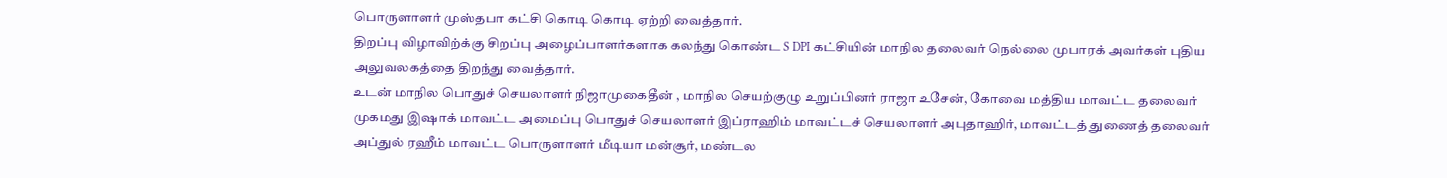பொருளாளர் முஸ்தபா கட்சி கொடி கொடி ஏற்றி வைத்தார்.
திறப்பு விழாவிற்க்கு சிறப்பு அழைப்பாளர்களாக கலந்து கொண்ட S DPI கட்சியின் மாநில தலைவர் நெல்லை முபாரக் அவர்கள் புதிய அலுவலகத்தை திறந்து வைத்தார்.
உடன் மாநில பொதுச் செயலாளர் நிஜாமுகைதீன் , மாநில செயற்குழு உறுப்பினர் ராஜா உசேன், கோவை மத்திய மாவட்ட தலைவர் முகமது இஷாக் மாவட்ட அமைப்பு பொதுச் செயலாளர் இப்ராஹிம் மாவட்டச் செயலாளர் அபுதாஹிர், மாவட்டத் துணைத் தலைவர் அப்துல் ரஹீம் மாவட்ட பொருளாளர் மீடியா மன்சூர், மண்டல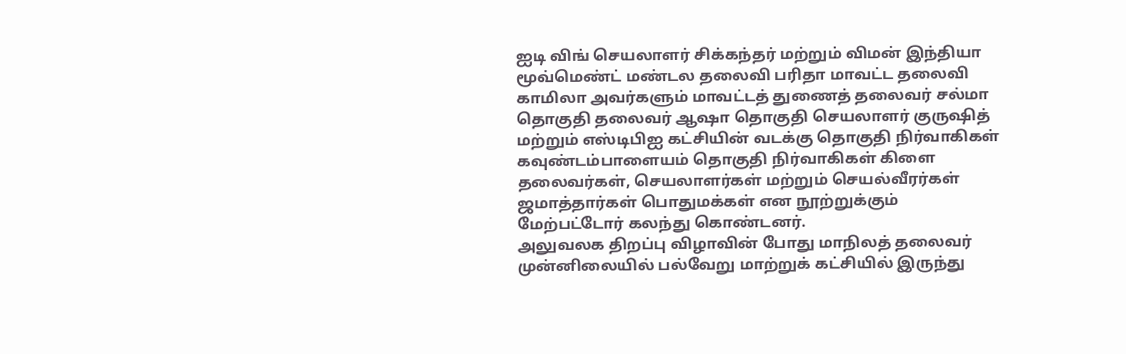ஐடி விங் செயலாளர் சிக்கந்தர் மற்றும் விமன் இந்தியா மூவ்மெண்ட் மண்டல தலைவி பரிதா மாவட்ட தலைவி காமிலா அவர்களும் மாவட்டத் துணைத் தலைவர் சல்மா தொகுதி தலைவர் ஆஷா தொகுதி செயலாளர் குருஷித் மற்றும் எஸ்டிபிஐ கட்சியின் வடக்கு தொகுதி நிர்வாகிகள் கவுண்டம்பாளையம் தொகுதி நிர்வாகிகள் கிளை தலைவர்கள், செயலாளர்கள் மற்றும் செயல்வீரர்கள் ஜமாத்தார்கள் பொதுமக்கள் என நூற்றுக்கும் மேற்பட்டோர் கலந்து கொண்டனர்.
அலுவலக திறப்பு விழாவின் போது மாநிலத் தலைவர் முன்னிலையில் பல்வேறு மாற்றுக் கட்சியில் இருந்து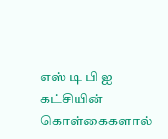எஸ் டி பி ஐ கட்சியின் கொள்கைகளால்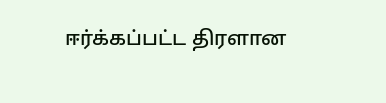ஈர்க்கப்பட்ட திரளான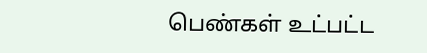பெண்கள் உட்பட்ட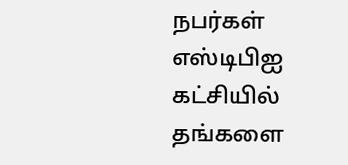நபர்கள் எஸ்டிபிஐ கட்சியில் தங்களை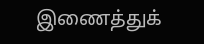இணைத்துக்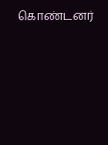கொண்டனர்